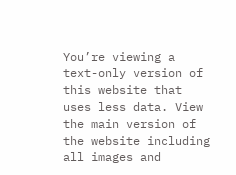You’re viewing a text-only version of this website that uses less data. View the main version of the website including all images and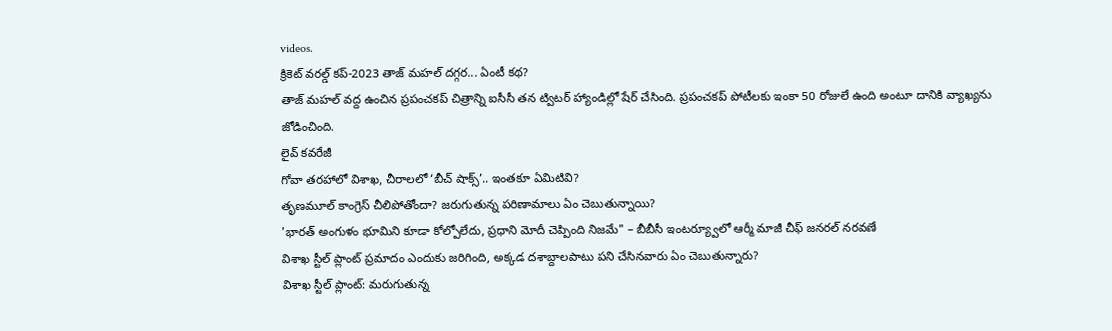videos.
క్రికెట్ వరల్డ్ కప్-2023 తాజ్ మహల్ దగ్గర... ఏంటీ కథ?
తాజ్ మహల్ వద్ద ఉంచిన ప్రపంచకప్ చిత్రాన్ని ఐసీసీ తన ట్విటర్ హ్యాండిల్లో షేర్ చేసింది. ప్రపంచకప్ పోటీలకు ఇంకా 50 రోజులే ఉంది అంటూ దానికి వ్యాఖ్యను జోడించింది.
లైవ్ కవరేజీ
గోవా తరహాలో విశాఖ, చీరాలలో ‘బీచ్ షాక్స్’.. ఇంతకూ ఏమిటివి?
తృణమూల్ కాంగ్రెస్ చీలిపోతోందా? జరుగుతున్న పరిణామాలు ఏం చెబుతున్నాయి?
'భారత్ అంగుళం భూమిని కూడా కోల్పోలేదు, ప్రధాని మోదీ చెప్పింది నిజమే" – బీబీసీ ఇంటర్య్వూలో ఆర్మీ మాజీ చీఫ్ జనరల్ నరవణే
విశాఖ స్టీల్ ప్లాంట్ ప్రమాదం ఎందుకు జరిగింది, అక్కడ దశాబ్దాలపాటు పని చేసినవారు ఏం చెబుతున్నారు?
విశాఖ స్టీల్ ప్లాంట్: మరుగుతున్న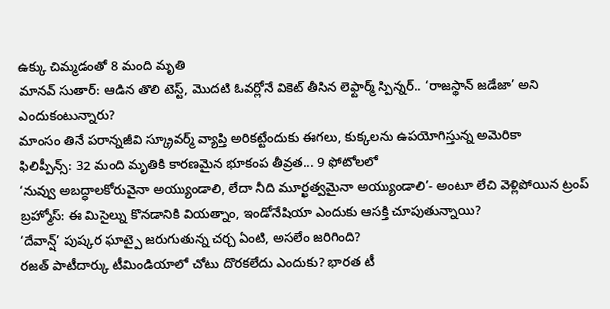ఉక్కు చిమ్మడంతో 8 మంది మృతి
మానవ్ సుతార్: ఆడిన తొలి టెస్ట్, మొదటి ఓవర్లోనే వికెట్ తీసిన లెఫ్టార్మ్ స్పిన్నర్.. ‘రాజస్థాన్ జడేజా’ అని ఎందుకంటున్నారు?
మాంసం తినే పరాన్నజీవి స్క్రూవర్మ్ వ్యాప్తి అరికట్టేందుకు ఈగలు, కుక్కలను ఉపయోగిస్తున్న అమెరికా
ఫిలిప్పీన్స్: 32 మంది మృతికి కారణమైన భూకంప తీవ్రత... 9 ఫోటోలలో
‘నువ్వు అబద్ధాలకోరువైనా అయ్యుండాలి, లేదా నీది మూర్ఖత్వమైనా అయ్యుండాలి’- అంటూ లేచి వెళ్లిపోయిన ట్రంప్
బ్రహ్మోస్: ఈ మిసైల్ను కొనడానికి వియత్నాం, ఇండోనేషియా ఎందుకు ఆసక్తి చూపుతున్నాయి?
‘దేవాన్ష్’ పుష్కర ఘాట్పై జరుగుతున్న చర్చ ఏంటి, అసలేం జరిగింది?
రజత్ పాటీదార్కు టీమిండియాలో చోటు దొరకలేదు ఎందుకు? భారత టీ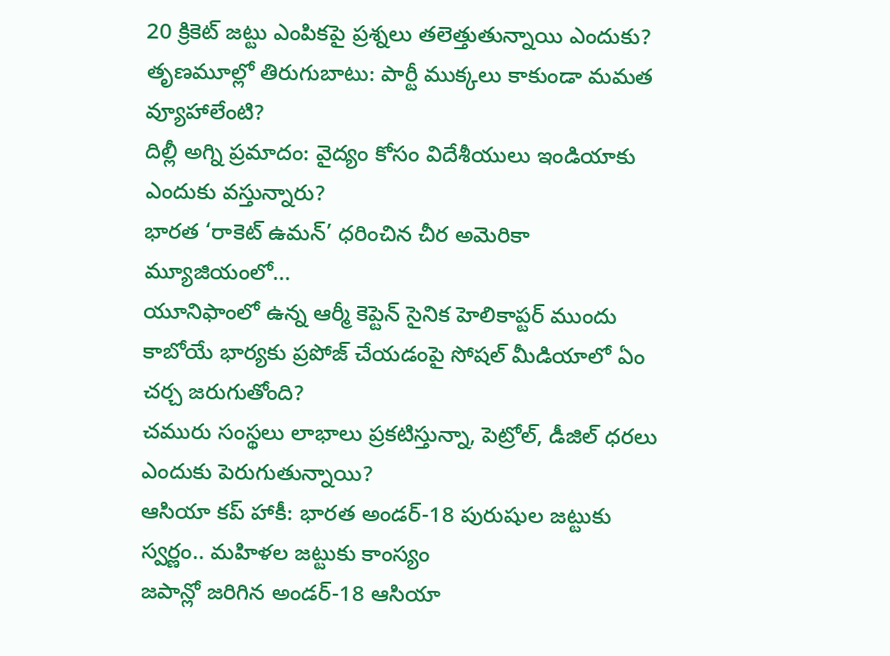20 క్రికెట్ జట్టు ఎంపికపై ప్రశ్నలు తలెత్తుతున్నాయి ఎందుకు?
తృణమూల్లో తిరుగుబాటు: పార్టీ ముక్కలు కాకుండా మమత వ్యూహాలేంటి?
దిల్లీ అగ్ని ప్రమాదం: వైద్యం కోసం విదేశీయులు ఇండియాకు ఎందుకు వస్తున్నారు?
భారత ‘రాకెట్ ఉమన్’ ధరించిన చీర అమెరికా మ్యూజియంలో...
యూనిఫాంలో ఉన్న ఆర్మీ కెప్టెన్ సైనిక హెలికాప్టర్ ముందు కాబోయే భార్యకు ప్రపోజ్ చేయడంపై సోషల్ మీడియాలో ఏం చర్చ జరుగుతోంది?
చమురు సంస్థలు లాభాలు ప్రకటిస్తున్నా, పెట్రోల్, డీజిల్ ధరలు ఎందుకు పెరుగుతున్నాయి?
ఆసియా కప్ హాకీ: భారత అండర్-18 పురుషుల జట్టుకు స్వర్ణం.. మహిళల జట్టుకు కాంస్యం
జపాన్లో జరిగిన అండర్-18 ఆసియా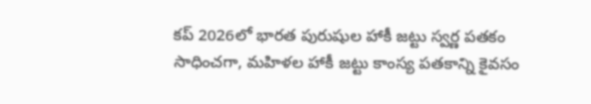కప్ 2026లో భారత పురుషుల హాకీ జట్టు స్వర్ణ పతకం సాధించగా, మహిళల హాకీ జట్టు కాంస్య పతకాన్ని కైవసం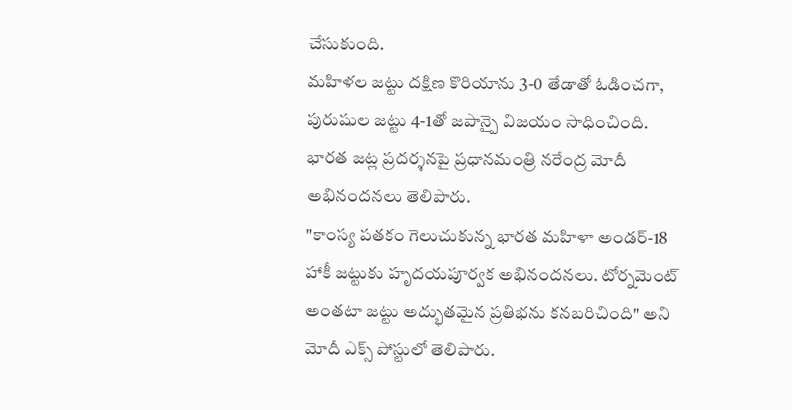చేసుకుంది.
మహిళల జట్టు దక్షిణ కొరియాను 3-0 తేడాతో ఓడించగా, పురుషుల జట్టు 4-1తో జపాన్పై విజయం సాధించింది.
భారత జట్ల ప్రదర్శనపై ప్రధానమంత్రి నరేంద్ర మోదీ అభినందనలు తెలిపారు.
"కాంస్య పతకం గెలుచుకున్న భారత మహిళా అండర్-18 హాకీ జట్టుకు హృదయపూర్వక అభినందనలు. టోర్నమెంట్ అంతటా జట్టు అద్భుతమైన ప్రతిభను కనబరిచింది" అని మోదీ ఎక్స్ పోస్టులో తెలిపారు.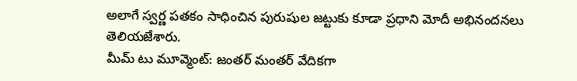అలాగే స్వర్ణ పతకం సాధించిన పురుషుల జట్టుకు కూడా ప్రధాని మోదీ అభినందనలు తెలియజేశారు.
మీమ్ టు మూవ్మెంట్: జంతర్ మంతర్ వేదికగా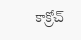కాక్రోచ్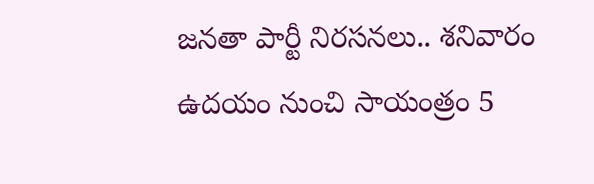జనతా పార్టీ నిరసనలు.. శనివారం ఉదయం నుంచి సాయంత్రం 5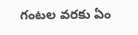గంటల వరకు ఏం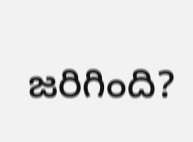జరిగింది?